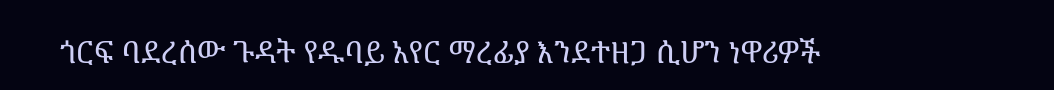ጎርፍ ባደረሰው ጉዳት የዱባይ አየር ማረፊያ እንደተዘጋ ሲሆን ነዋሪዎች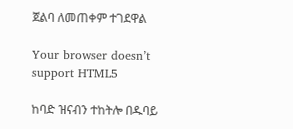ጀልባ ለመጠቀም ተገደዋል

Your browser doesn’t support HTML5

ከባድ ዝናብን ተከትሎ በዱባይ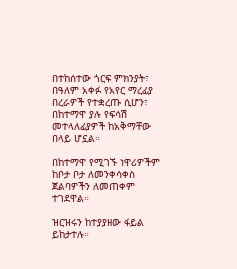በተከሰተው ጎርፍ ምክንያት፣ በዓለም አቀፉ የአየር ማረፊያ በረራዎች የተቋረጡ ሲሆን፣ በከተማዋ ያሉ የፍሳሽ መተላለፊያዎች ከአቅማቸው በላይ ሆኗል።

በከተማዋ የሚገኙ ነዋሪዎችም ከቦታ ቦታ ለመንቀሳቀስ ጀልባዎችን ለመጠቀም ተገደዋል።

ዝርዝሩን ከተያያዘው ፋይል ይከታተሉ።